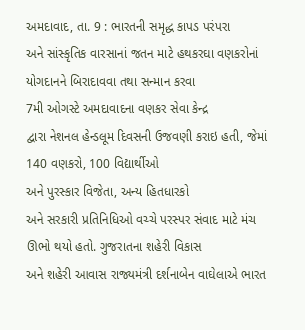અમદાવાદ, તા. 9 : ભારતની સમૃદ્ધ કાપડ પરંપરા
અને સાંસ્કૃતિક વારસાનાં જતન માટે હથકરઘા વણકરોનાં યોગદાનને બિરાદાવવા તથા સન્માન કરવા
7મી ઓગસ્ટે અમદાવાદના વણકર સેવા કેન્દ્ર
દ્વારા નેશનલ હેન્ડલૂમ દિવસની ઉજવણી કરાઇ હતી, જેમાં 140 વણકરો, 100 વિદ્યાર્થીઓ
અને પુરસ્કાર વિજેતા, અન્ય હિતધારકો
અને સરકારી પ્રતિનિધિઓ વચ્ચે પરસ્પર સંવાદ માટે મંચ ઊભો થયો હતો. ગુજરાતના શહેરી વિકાસ
અને શહેરી આવાસ રાજ્યમંત્રી દર્શનાબેન વાઘેલાએ ભારત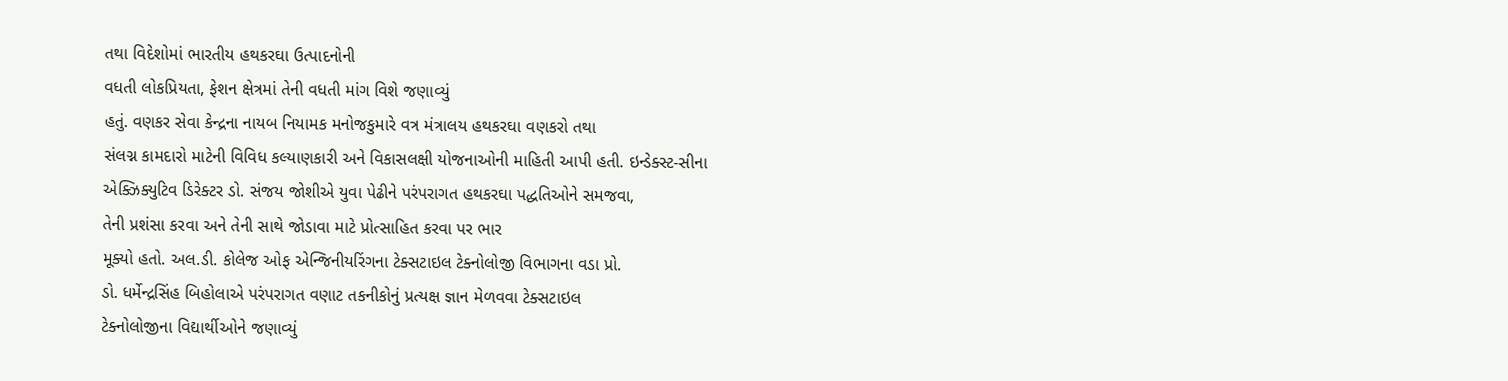તથા વિદેશોમાં ભારતીય હથકરઘા ઉત્પાદનોની
વધતી લોકપ્રિયતા, ફેશન ક્ષેત્રમાં તેની વધતી માંગ વિશે જણાવ્યું
હતું. વણકર સેવા કેન્દ્રના નાયબ નિયામક મનોજકુમારે વત્ર મંત્રાલય હથકરઘા વણકરો તથા
સંલગ્ન કામદારો માટેની વિવિધ કલ્યાણકારી અને વિકાસલક્ષી યોજનાઓની માહિતી આપી હતી. ઇન્ડેક્સ્ટ-સીના
એક્ઝિક્યુટિવ ડિરેક્ટર ડો. સંજય જોશીએ યુવા પેઢીને પરંપરાગત હથકરઘા પદ્ધતિઓને સમજવા,
તેની પ્રશંસા કરવા અને તેની સાથે જોડાવા માટે પ્રોત્સાહિત કરવા પર ભાર
મૂક્યો હતો. અલ.ડી. કોલેજ ઓફ એન્જિનીયરિંગના ટેક્સટાઇલ ટેક્નોલોજી વિભાગના વડા પ્રો.
ડો. ધર્મેન્દ્રસિંહ બિહોલાએ પરંપરાગત વણાટ તકનીકોનું પ્રત્યક્ષ જ્ઞાન મેળવવા ટેક્સટાઇલ
ટેક્નોલોજીના વિદ્યાર્થીઓને જણાવ્યું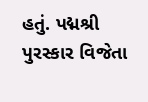હતું. પદ્મશ્રી પુરસ્કાર વિજેતા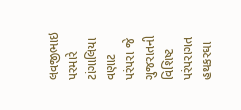લવજીભાઇ પરમારે
ટાંગાલિયા વણાટ પરંપરા જે ગુજરાતની વિશિષ્ટ પરંપરાગત હથકરઘા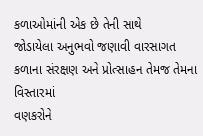કળાઓમાંની એક છે તેની સાથે
જોડાયેલા અનુભવો જણાવી વારસાગત કળાના સંરક્ષણ અને પ્રોત્સાહન તેમજ તેમના વિસ્તારમાં
વણકરોને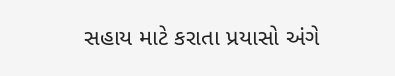સહાય માટે કરાતા પ્રયાસો અંગે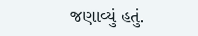જણાવ્યું હતું.